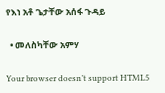የእነ አቶ ጌታቸው አሰፋ ጉዳይ

  • መለስካቸው አምሃ

Your browser doesn’t support HTML5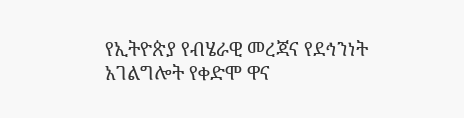የኢትዮጵያ የብሄራዊ መረጃና የደኅንነት አገልግሎት የቀድሞ ዋና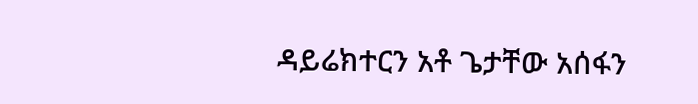ዳይሬክተርን አቶ ጌታቸው አሰፋን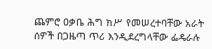ጨምሮ ዐቃቤ ሕግ ክሥ የመሠረተባቸው አራት ሰዎች በጋዜጣ ጥሪ እንዲደረግላቸው ፌዴራሉ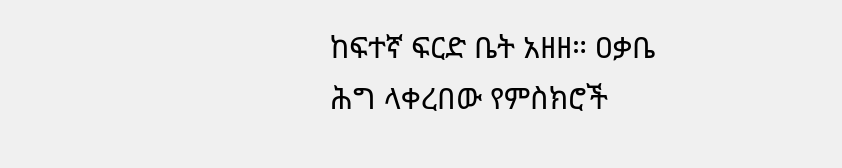ከፍተኛ ፍርድ ቤት አዘዘ። ዐቃቤ ሕግ ላቀረበው የምስክሮች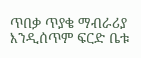ጥበቃ ጥያቄ ማብራሪያ እንዲሰጥም ፍርድ ቤቱ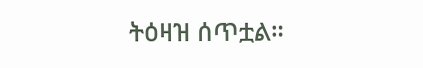ትዕዛዝ ሰጥቷል።